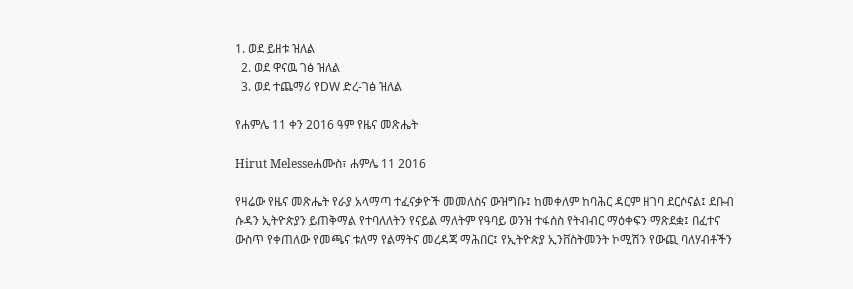1. ወደ ይዘቱ ዝለል
  2. ወደ ዋናዉ ገፅ ዝለል
  3. ወደ ተጨማሪ የDW ድረ-ገፅ ዝለል

የሐምሌ 11 ቀን 2016 ዓም የዜና መጽሔት

Hirut Melesseሐሙስ፣ ሐምሌ 11 2016

የዛሬው የዜና መጽሔት የራያ አላማጣ ተፈናቃዮች መመለስና ውዝግቡ፤ ከመቀለም ከባሕር ዳርም ዘገባ ደርሶናል፤ ደቡብ ሱዳን ኢትዮጵያን ይጠቅማል የተባለለትን የናይል ማለትም የዓባይ ወንዝ ተፋሰስ የትብብር ማዕቀፍን ማጽደቋ፤ በፈተና ውስጥ የቀጠለው የመጫና ቱለማ የልማትና መረዳጃ ማሕበር፤ የኢትዮጵያ ኢንቨስትመንት ኮሚሽን የውጪ ባለሃብቶችን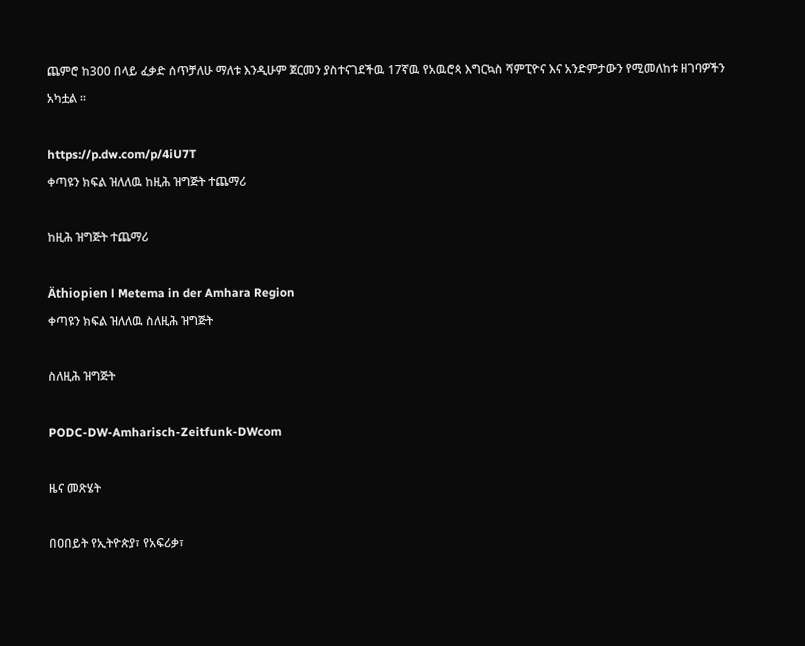ጨምሮ ከ300 በላይ ፈቃድ ሰጥቻለሁ ማለቱ እንዲሁም ጀርመን ያስተናገደችዉ 17ኛዉ የአዉሮጳ እግርኳስ ሻምፒዮና እና አንድምታውን የሚመለከቱ ዘገባዎችን አካቷል ።

https://p.dw.com/p/4iU7T
ቀጣዩን ክፍል ዝለለዉ ከዚሕ ዝግጅት ተጨማሪ

ከዚሕ ዝግጅት ተጨማሪ

Äthiopien l Metema in der Amhara Region
ቀጣዩን ክፍል ዝለለዉ ስለዚሕ ዝግጅት

ስለዚሕ ዝግጅት

PODC-DW-Amharisch-Zeitfunk-DWcom

ዜና መጽሄት

በዐበይት የኢትዮጵያ፣ የአፍሪቃ፣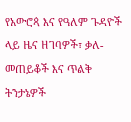የአውሮጳ እና የዓለም ጉዳዮች ላይ ዜና ዘገባዎች፣ ቃለ-መጠይቆች እና ጥልቅ ትንታኔዎች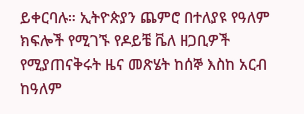ይቀርባሉ። ኢትዮጵያን ጨምሮ በተለያዩ የዓለም ክፍሎች የሚገኙ የዶይቼ ቬለ ዘጋቢዎች የሚያጠናቅሩት ዜና መጽሄት ከሰኞ እስከ አርብ ከዓለም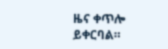ዜና ቀጥሎ ይቀርባል።